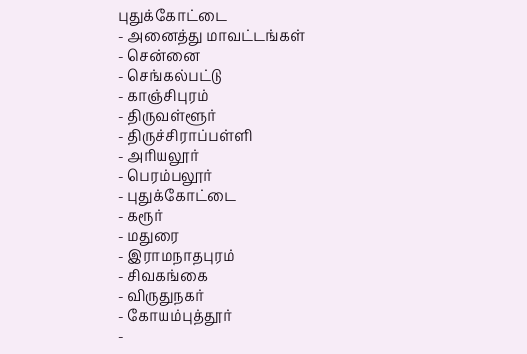புதுக்கோட்டை
- அனைத்து மாவட்டங்கள்
- சென்னை
- செங்கல்பட்டு
- காஞ்சிபுரம்
- திருவள்ளூர்
- திருச்சிராப்பள்ளி
- அரியலூர்
- பெரம்பலூர்
- புதுக்கோட்டை
- கரூர்
- மதுரை
- இராமநாதபுரம்
- சிவகங்கை
- விருதுநகர்
- கோயம்புத்தூர்
-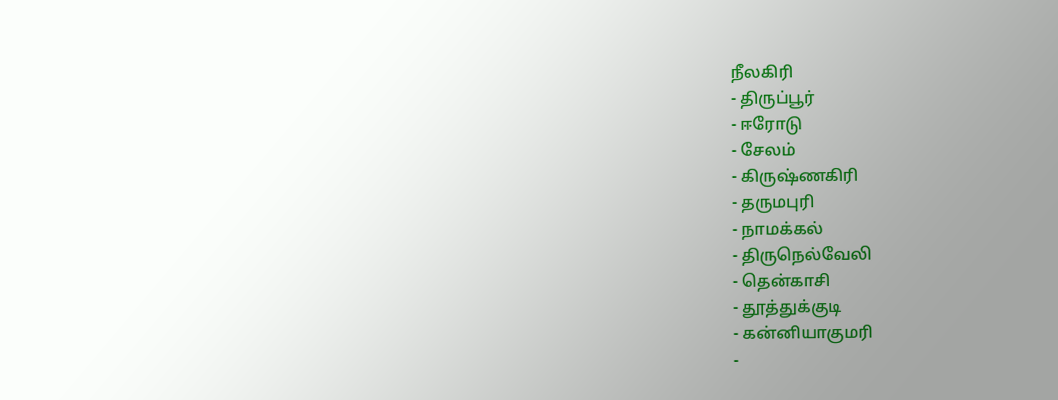நீலகிரி
- திருப்பூர்
- ஈரோடு
- சேலம்
- கிருஷ்ணகிரி
- தருமபுரி
- நாமக்கல்
- திருநெல்வேலி
- தென்காசி
- தூத்துக்குடி
- கன்னியாகுமரி
-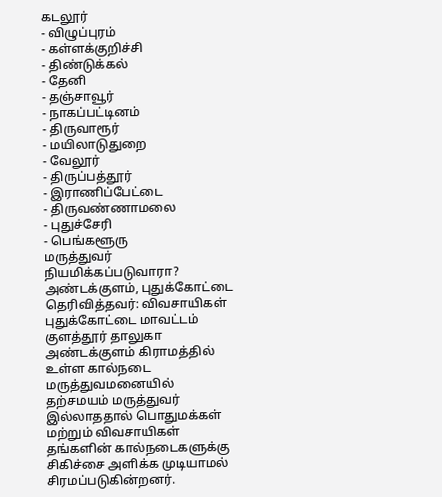கடலூர்
- விழுப்புரம்
- கள்ளக்குறிச்சி
- திண்டுக்கல்
- தேனி
- தஞ்சாவூர்
- நாகப்பட்டினம்
- திருவாரூர்
- மயிலாடுதுறை
- வேலூர்
- திருப்பத்தூர்
- இராணிப்பேட்டை
- திருவண்ணாமலை
- புதுச்சேரி
- பெங்களூரு
மருத்துவர் நியமிக்கப்படுவாரா?
அண்டக்குளம், புதுக்கோட்டை
தெரிவித்தவர்: விவசாயிகள்
புதுக்கோட்டை மாவட்டம் குளத்தூர் தாலுகா அண்டக்குளம் கிராமத்தில் உள்ள கால்நடை மருத்துவமனையில் தற்சமயம் மருத்துவர் இல்லாததால் பொதுமக்கள் மற்றும் விவசாயிகள் தங்களின் கால்நடைகளுக்கு சிகிச்சை அளிக்க முடியாமல் சிரமப்படுகின்றனர்.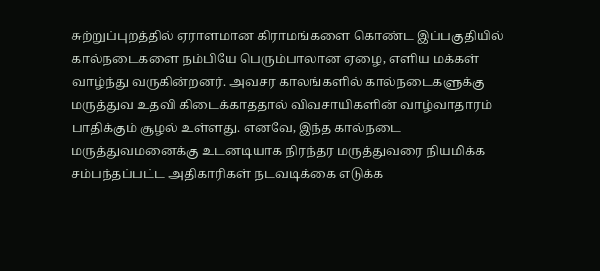சுற்றுப்புறத்தில் ஏராளமான கிராமங்களை கொண்ட இப்பகுதியில் கால்நடைகளை நம்பியே பெரும்பாலான ஏழை, எளிய மக்கள் வாழ்ந்து வருகின்றனர். அவசர காலங்களில் கால்நடைகளுக்கு மருத்துவ உதவி கிடைக்காததால் விவசாயிகளின் வாழ்வாதாரம் பாதிக்கும் சூழல் உள்ளது. எனவே, இந்த கால்நடை மருத்துவமனைக்கு உடனடியாக நிரந்தர மருத்துவரை நியமிக்க சம்பந்தப்பட்ட அதிகாரிகள் நடவடிக்கை எடுக்க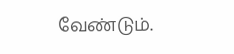வேண்டும்.